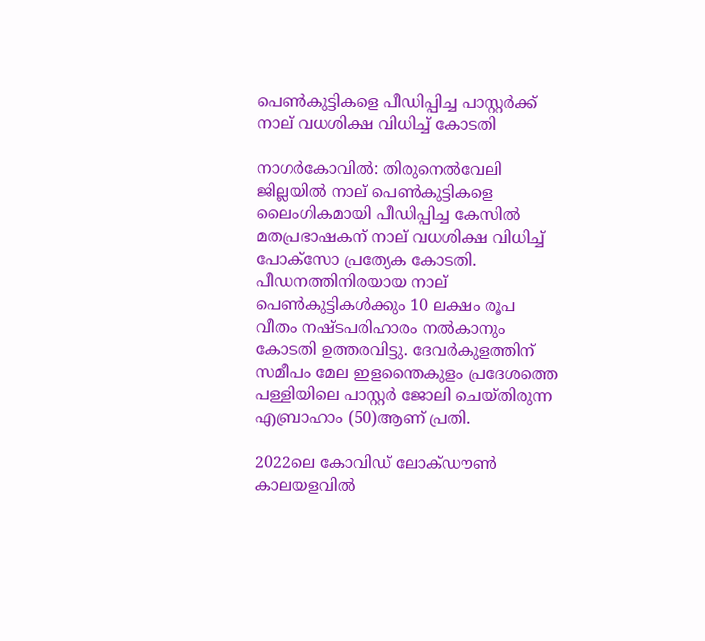പെൺകുട്ടികളെ പീഡിപ്പിച്ച പാസ്റ്റർക്ക് നാല് വധശിക്ഷ വിധിച്ച് കോടതി

നാഗർകോവിൽ: തിരുനെൽവേലി ജില്ലയിൽ നാല് പെൺകുട്ടികളെ ലൈംഗികമായി പീഡിപ്പിച്ച കേസിൽ മതപ്രഭാഷകന് നാല് വധശിക്ഷ വിധിച്ച് പോക്‌സോ പ്രത്യേക കോടതി. പീഡനത്തിനിരയായ നാല് പെൺകുട്ടികൾക്കും 10 ലക്ഷം രൂപ വീതം നഷ്ടപരിഹാരം നൽകാനും കോടതി ഉത്തരവിട്ടു. ദേവർകുളത്തിന് സമീപം മേല ഇളന്തൈകുളം പ്രദേശത്തെ പള്ളിയിലെ പാസ്റ്റർ ജോലി ചെയ്തിരുന്ന എബ്രാഹാം (50)ആണ് പ്രതി.

2022ലെ കോവിഡ് ലോക്ഡൗൺ കാലയളവിൽ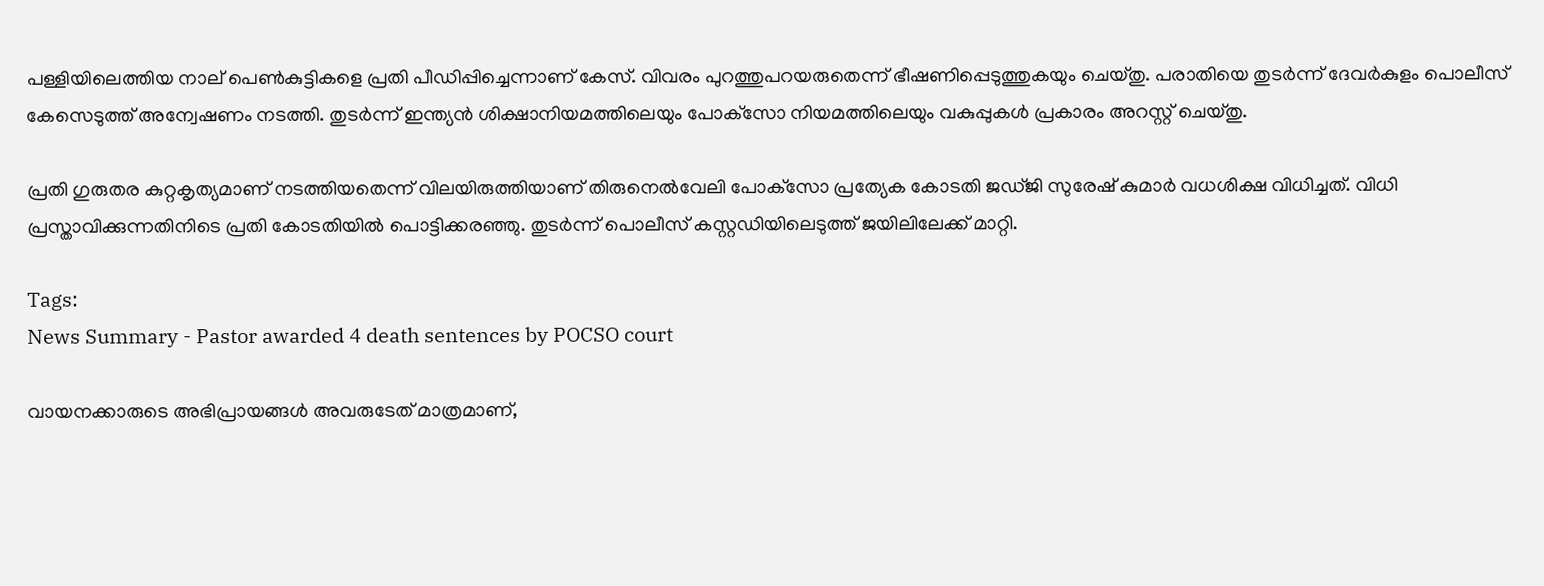പള്ളിയിലെത്തിയ നാല് പെൺകുട്ടികളെ പ്രതി പീഡിപ്പിച്ചെന്നാണ് കേസ്. വിവരം പുറത്തുപറയരുതെന്ന് ഭീഷണിപ്പെടുത്തുകയും ചെയ്തു. പരാതിയെ തുടർന്ന് ദേവർകുളം പൊലീസ് കേസെടുത്ത് അന്വേഷണം നടത്തി. തുടർന്ന് ഇന്ത്യൻ ശിക്ഷാനിയമത്തിലെയും പോക്‌സോ നിയമത്തിലെയും വകുപ്പുകൾ പ്രകാരം അറസ്റ്റ് ചെയ്തു.

പ്രതി ഗുരുതര കുറ്റകൃത്യമാണ് നടത്തിയതെന്ന് വിലയിരുത്തിയാണ് തിരുനെൽവേലി പോക്‌സോ പ്രത്യേക കോടതി ജഡ്ജി സുരേഷ് കുമാർ വധശിക്ഷ വിധിച്ചത്. വിധി പ്രസ്താവിക്കുന്നതിനിടെ പ്രതി കോടതിയിൽ പൊട്ടിക്കരഞ്ഞു. തുടർന്ന് പൊലീസ് കസ്റ്റഡിയിലെടുത്ത് ജയിലിലേക്ക് മാറ്റി.

Tags:
News Summary - Pastor awarded 4 death sentences by POCSO court

വായനക്കാരുടെ അഭിപ്രായങ്ങള്‍ അവരുടേത് മാത്രമാണ്,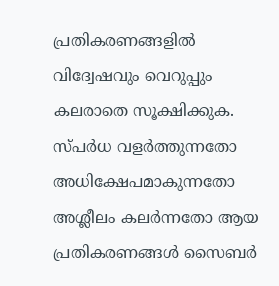പ്രതികരണങ്ങളിൽ വിദ്വേഷവും വെറുപ്പും കലരാതെ സൂക്ഷിക്കുക. സ്പർധ വളർത്തുന്നതോ അധിക്ഷേപമാകുന്നതോ അശ്ലീലം കലർന്നതോ ആയ പ്രതികരണങ്ങൾ സൈബർ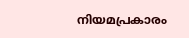നിയമപ്രകാരം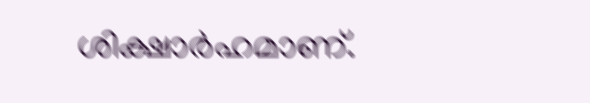ശിക്ഷാർഹമാണ്.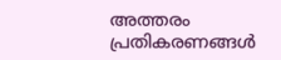അത്തരം പ്രതികരണങ്ങൾ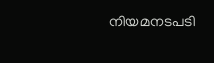നിയമനടപടി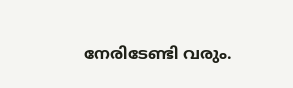നേരിടേണ്ടി വരും.